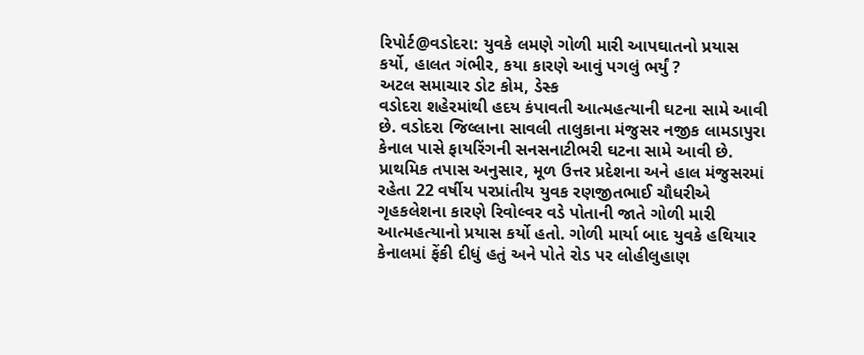રિપોર્ટ@વડોદરા: યુવકે લમણે ગોળી મારી આપઘાતનો પ્રયાસ કર્યો, હાલત ગંભીર, કયા કારણે આવું પગલું ભર્યું ?
અટલ સમાચાર ડોટ કોમ, ડેસ્ક
વડોદરા શહેરમાંથી હદય કંપાવતી આત્મહત્યાની ઘટના સામે આવી છે. વડોદરા જિલ્લાના સાવલી તાલુકાના મંજુસર નજીક લામડાપુરા કેનાલ પાસે ફાયરિંગની સનસનાટીભરી ઘટના સામે આવી છે. પ્રાથમિક તપાસ અનુસાર, મૂળ ઉત્તર પ્રદેશના અને હાલ મંજુસરમાં રહેતા 22 વર્ષીય પરપ્રાંતીય યુવક રણજીતભાઈ ચૌધરીએ ગૃહકલેશના કારણે રિવોલ્વર વડે પોતાની જાતે ગોળી મારી આત્મહત્યાનો પ્રયાસ કર્યો હતો. ગોળી માર્યા બાદ યુવકે હથિયાર કેનાલમાં ફેંકી દીધું હતું અને પોતે રોડ પર લોહીલુહાણ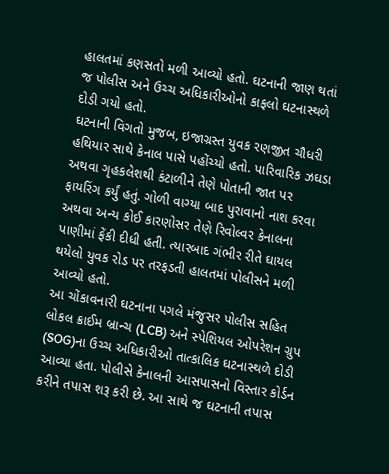હાલતમાં કણસતો મળી આવ્યો હતો. ઘટનાની જાણ થતાં જ પોલીસ અને ઉચ્ચ અધિકારીઓનો કાફલો ઘટનાસ્થળે દોડી ગયો હતો.
ઘટનાની વિગતો મુજબ, ઇજાગ્રસ્ત યુવક રણજીત ચૌધરી હથિયાર સાથે કેનાલ પાસે પહોંચ્યો હતો. પારિવારિક ઝઘડા અથવા ગૃહકલેશથી કંટાળીને તેણે પોતાની જાત પર ફાયરિંગ કર્યું હતું. ગોળી વાગ્યા બાદ પુરાવાનો નાશ કરવા અથવા અન્ય કોઈ કારણોસર તેણે રિવોલ્વર કેનાલના પાણીમાં ફેંકી દીધી હતી. ત્યારબાદ ગંભીર રીતે ઘાયલ થયેલો યુવક રોડ પર તરફડતી હાલતમાં પોલીસને મળી આવ્યો હતો.
આ ચોંકાવનારી ઘટનાના પગલે મંજુસર પોલીસ સહિત લોકલ ક્રાઈમ બ્રાન્ચ (LCB) અને સ્પેશિયલ ઓપરેશન ગ્રુપ (SOG)ના ઉચ્ચ અધિકારીઓ તાત્કાલિક ઘટનાસ્થળે દોડી આવ્યા હતા. પોલીસે કેનાલની આસપાસનો વિસ્તાર કોર્ડન કરીને તપાસ શરૂ કરી છે. આ સાથે જ ઘટનાની તપાસ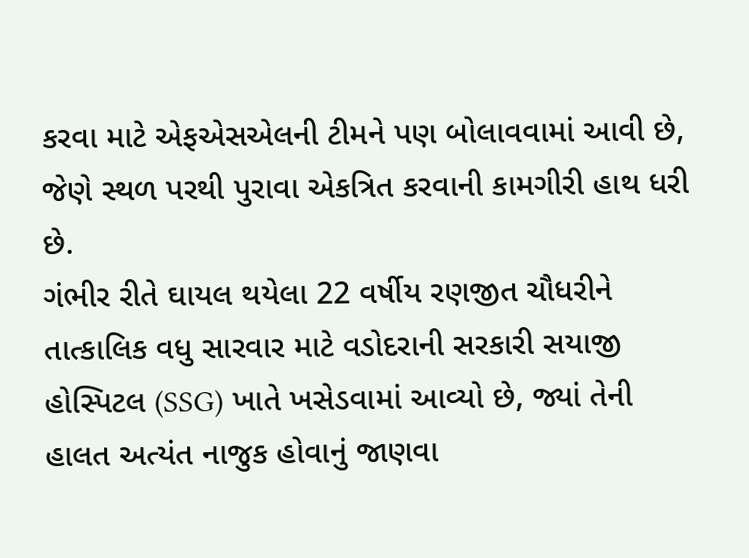કરવા માટે એફએસએલની ટીમને પણ બોલાવવામાં આવી છે, જેણે સ્થળ પરથી પુરાવા એકત્રિત કરવાની કામગીરી હાથ ધરી છે.
ગંભીર રીતે ઘાયલ થયેલા 22 વર્ષીય રણજીત ચૌધરીને તાત્કાલિક વધુ સારવાર માટે વડોદરાની સરકારી સયાજી હોસ્પિટલ (SSG) ખાતે ખસેડવામાં આવ્યો છે, જ્યાં તેની હાલત અત્યંત નાજુક હોવાનું જાણવા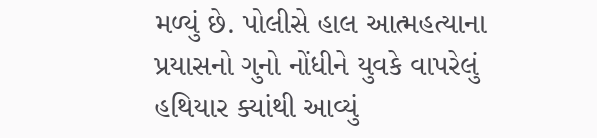મળ્યું છે. પોલીસે હાલ આત્મહત્યાના પ્રયાસનો ગુનો નોંધીને યુવકે વાપરેલું હથિયાર ક્યાંથી આવ્યું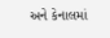અને કેનાલમાં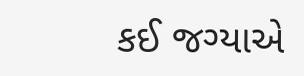કઈ જગ્યાએ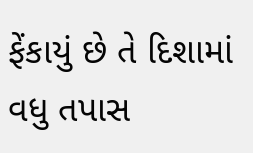ફેંકાયું છે તે દિશામાં વધુ તપાસ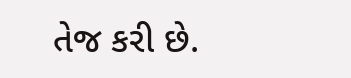તેજ કરી છે.